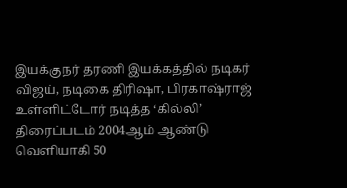இயக்குநர் தரணி இயக்கத்தில் நடிகர் விஜய், நடிகை திரிஷா, பிரகாஷ்ராஜ் உள்ளிட்டோர் நடித்த ‘கில்லி’ திரைப்படம் 2004ஆம் ஆண்டு வெளியாகி 50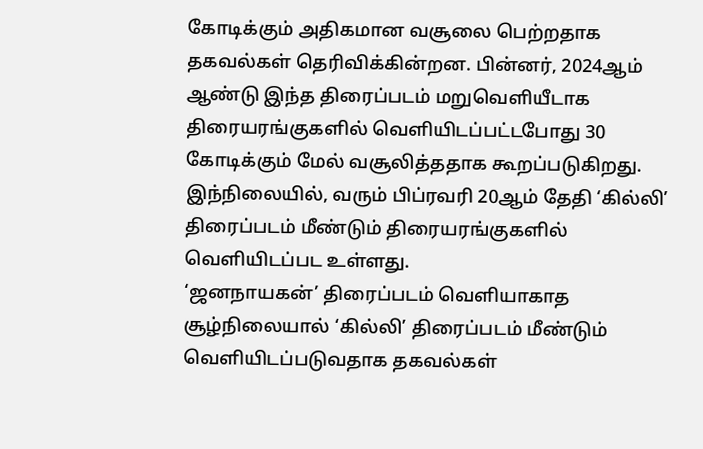கோடிக்கும் அதிகமான வசூலை பெற்றதாக தகவல்கள் தெரிவிக்கின்றன. பின்னர், 2024ஆம் ஆண்டு இந்த திரைப்படம் மறுவெளியீடாக திரையரங்குகளில் வெளியிடப்பட்டபோது 30 கோடிக்கும் மேல் வசூலித்ததாக கூறப்படுகிறது. இந்நிலையில், வரும் பிப்ரவரி 20ஆம் தேதி ‘கில்லி’ திரைப்படம் மீண்டும் திரையரங்குகளில் வெளியிடப்பட உள்ளது.
‘ஜனநாயகன்’ திரைப்படம் வெளியாகாத சூழ்நிலையால் ‘கில்லி’ திரைப்படம் மீண்டும் வெளியிடப்படுவதாக தகவல்கள்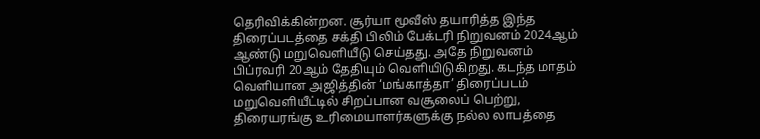தெரிவிக்கின்றன. சூர்யா மூவீஸ் தயாரித்த இந்த திரைப்படத்தை சக்தி பிலிம் பேக்டரி நிறுவனம் 2024ஆம் ஆண்டு மறுவெளியீடு செய்தது. அதே நிறுவனம் பிப்ரவரி 20ஆம் தேதியும் வெளியிடுகிறது. கடந்த மாதம் வெளியான அஜித்தின் ‘மங்காத்தா’ திரைப்படம் மறுவெளியீட்டில் சிறப்பான வசூலைப் பெற்று, திரையரங்கு உரிமையாளர்களுக்கு நல்ல லாபத்தை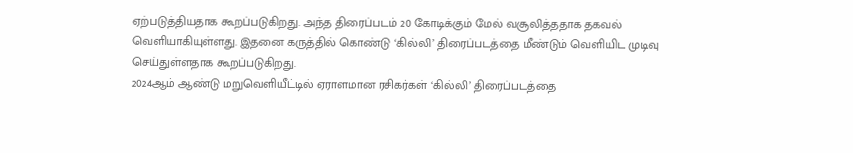ஏற்படுத்தியதாக கூறப்படுகிறது. அந்த திரைப்படம் 20 கோடிக்கும் மேல் வசூலித்ததாக தகவல் வெளியாகியுள்ளது. இதனை கருத்தில் கொண்டு ‘கில்லி’ திரைப்படத்தை மீண்டும் வெளியிட முடிவு செய்துள்ளதாக கூறப்படுகிறது.
2024ஆம் ஆண்டு மறுவெளியீட்டில் ஏராளமான ரசிகர்கள் ‘கில்லி’ திரைப்படத்தை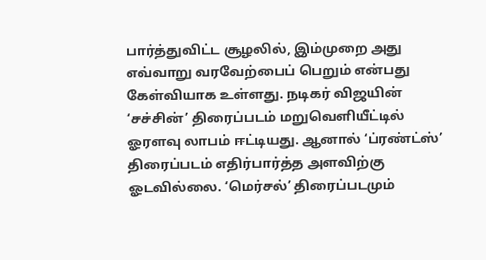பார்த்துவிட்ட சூழலில், இம்முறை அது எவ்வாறு வரவேற்பைப் பெறும் என்பது கேள்வியாக உள்ளது. நடிகர் விஜயின் ‘சச்சின்’ திரைப்படம் மறுவெளியீட்டில் ஓரளவு லாபம் ஈட்டியது. ஆனால் ‘ப்ரண்ட்ஸ்’ திரைப்படம் எதிர்பார்த்த அளவிற்கு ஓடவில்லை. ‘மெர்சல்’ திரைப்படமும்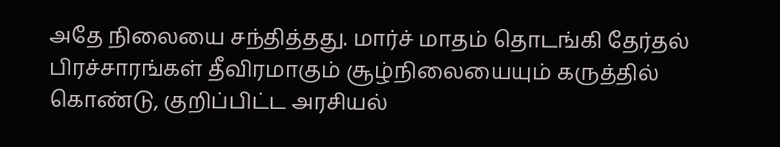அதே நிலையை சந்தித்தது. மார்ச் மாதம் தொடங்கி தேர்தல் பிரச்சாரங்கள் தீவிரமாகும் சூழ்நிலையையும் கருத்தில் கொண்டு, குறிப்பிட்ட அரசியல்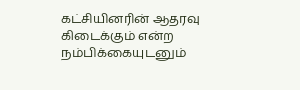கட்சியினரின் ஆதரவு கிடைக்கும் என்ற நம்பிக்கையுடனும்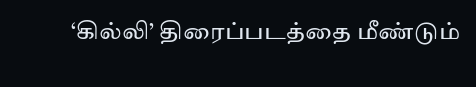‘கில்லி’ திரைப்படத்தை மீண்டும்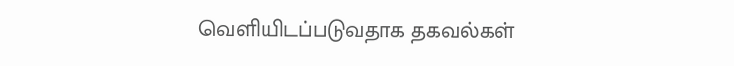வெளியிடப்படுவதாக தகவல்கள்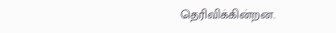தெரிவிக்கின்றன.